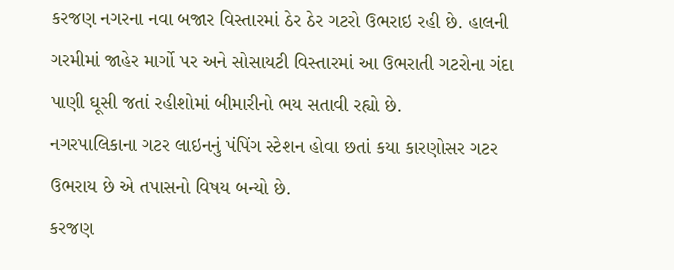કરજણ નગરના નવા બજાર વિસ્તારમાં ઠેર ઠેર ગટરો ઉભરાઇ રહી છે. હાલની ગરમીમાં જાહેર માર્ગો પર અને સોસાયટી વિસ્તારમાં આ ઉભરાતી ગટરોના ગંદા પાણી ઘૂસી જતાં રહીશોમાં બીમારીનો ભય સતાવી રહ્યો છે.
નગરપાલિકાના ગટર લાઇનનું પંપિંગ સ્ટેશન હોવા છતાં કયા કારણોસર ગટર ઉભરાય છે એ તપાસનો વિષય બન્યો છે.
કરજણ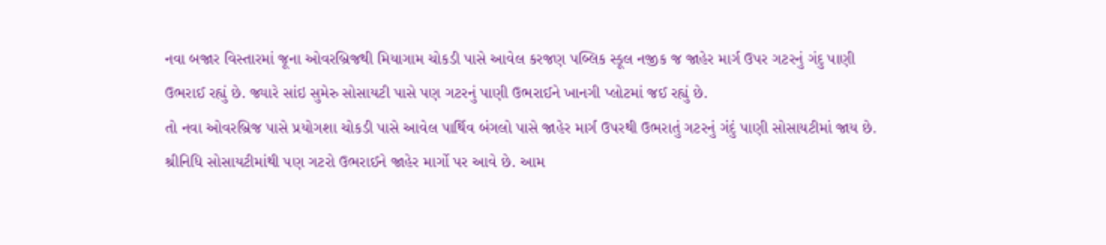નવા બજાર વિસ્તારમાં જૂના ઓવરબ્રિજથી મિયાગામ ચોકડી પાસે આવેલ કરજણ પબ્લિક સ્કૂલ નજીક જ જાહેર માર્ગ ઉપર ગટરનું ગંદુ પાણી ઉભરાઈ રહ્યું છે. જ્યારે સાંઇ સુમેરુ સોસાયટી પાસે પણ ગટરનું પાણી ઉભરાઈને ખાનગી પ્લોટમાં જઈ રહ્યું છે.
તો નવા ઓવરબ્રિજ પાસે પ્રયોગશા ચોકડી પાસે આવેલ પાર્થિવ બંગલો પાસે જાહેર માર્ગ ઉપરથી ઉભરાતું ગટરનું ગંદું પાણી સોસાયટીમાં જાય છે.
શ્રીનિધિ સોસાયટીમાંથી પણ ગટરો ઉભરાઈને જાહેર માર્ગો પર આવે છે. આમ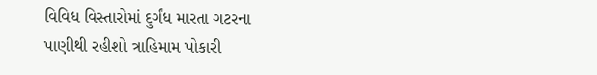વિવિધ વિસ્તારોમાં દુર્ગંધ મારતા ગટરના પાણીથી રહીશો ત્રાહિમામ પોકારી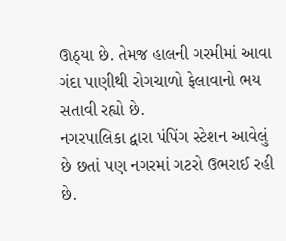ઊઠ્યા છે. તેમજ હાલની ગરમીમાં આવા ગંદા પાણીથી રોગચાળો ફેલાવાનો ભય સતાવી રહ્યો છે.
નગરપાલિકા દ્વારા પંપિંગ સ્ટેશન આવેલું છે છતાં પણ નગરમાં ગટરો ઉભરાઈ રહી છે.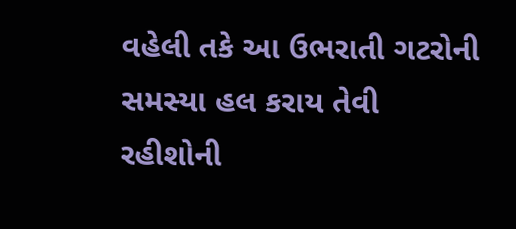વહેલી તકે આ ઉભરાતી ગટરોની સમસ્યા હલ કરાય તેવી રહીશોની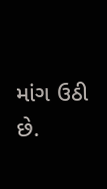માંગ ઉઠી છે.